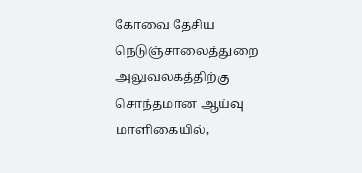கோவை தேசிய நெடுஞ்சாலைத்துறை அலுவலகத்திற்கு சொந்தமான ஆய்வு மாளிகையில்,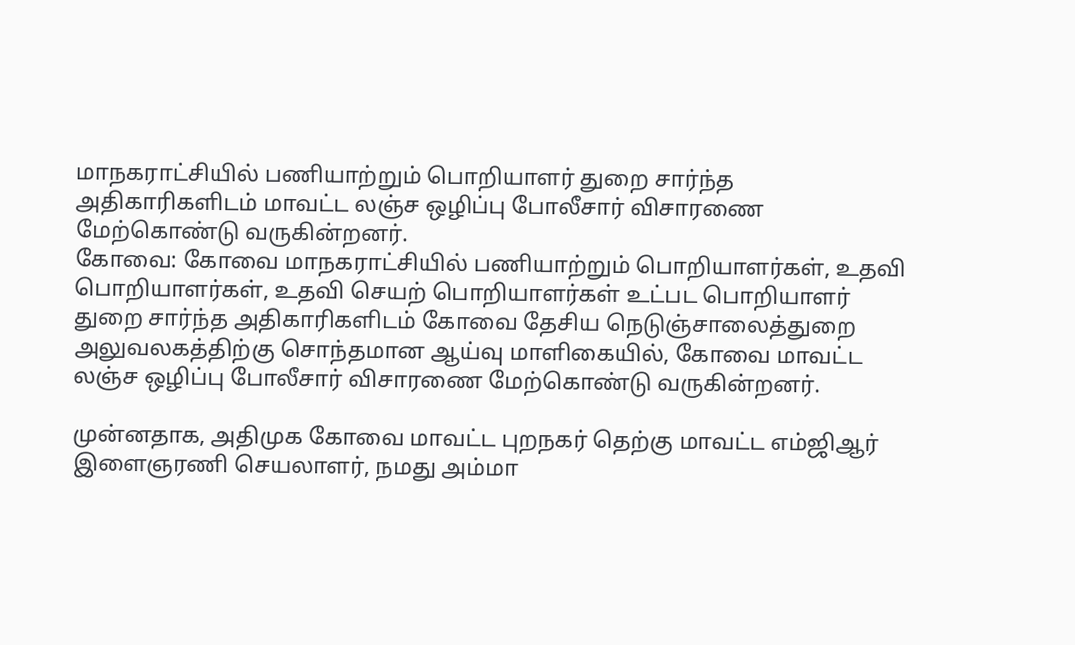மாநகராட்சியில் பணியாற்றும் பொறியாளர் துறை சார்ந்த அதிகாரிகளிடம் மாவட்ட லஞ்ச ஒழிப்பு போலீசார் விசாரணை மேற்கொண்டு வருகின்றனர்.
கோவை: கோவை மாநகராட்சியில் பணியாற்றும் பொறியாளர்கள், உதவி பொறியாளர்கள், உதவி செயற் பொறியாளர்கள் உட்பட பொறியாளர் துறை சார்ந்த அதிகாரிகளிடம் கோவை தேசிய நெடுஞ்சாலைத்துறை அலுவலகத்திற்கு சொந்தமான ஆய்வு மாளிகையில், கோவை மாவட்ட லஞ்ச ஒழிப்பு போலீசார் விசாரணை மேற்கொண்டு வருகின்றனர்.

முன்னதாக, அதிமுக கோவை மாவட்ட புறநகர் தெற்கு மாவட்ட எம்ஜிஆர் இளைஞரணி செயலாளர், நமது அம்மா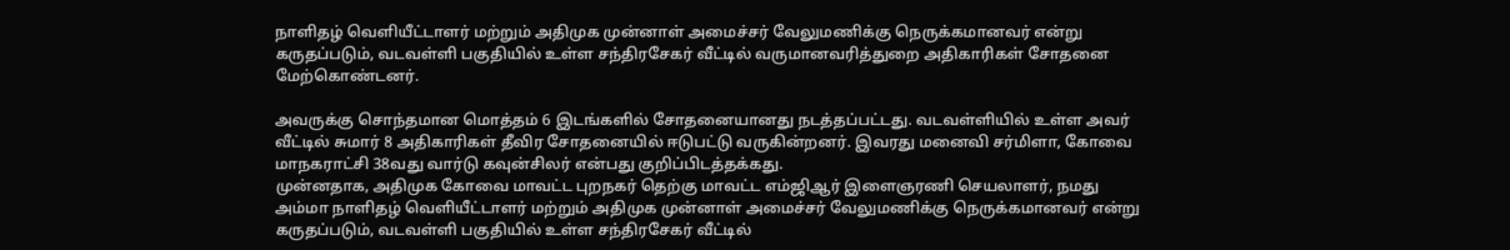நாளிதழ் வெளியீட்டாளர் மற்றும் அதிமுக முன்னாள் அமைச்சர் வேலுமணிக்கு நெருக்கமானவர் என்று கருதப்படும், வடவள்ளி பகுதியில் உள்ள சந்திரசேகர் வீட்டில் வருமானவரித்துறை அதிகாரிகள் சோதனை மேற்கொண்டனர்.

அவருக்கு சொந்தமான மொத்தம் 6 இடங்களில் சோதனையானது நடத்தப்பட்டது. வடவள்ளியில் உள்ள அவர் வீட்டில் சுமார் 8 அதிகாரிகள் தீவிர சோதனையில் ஈடுபட்டு வருகின்றனர். இவரது மனைவி சர்மிளா, கோவை மாநகராட்சி 38வது வார்டு கவுன்சிலர் என்பது குறிப்பிடத்தக்கது.
முன்னதாக, அதிமுக கோவை மாவட்ட புறநகர் தெற்கு மாவட்ட எம்ஜிஆர் இளைஞரணி செயலாளர், நமது அம்மா நாளிதழ் வெளியீட்டாளர் மற்றும் அதிமுக முன்னாள் அமைச்சர் வேலுமணிக்கு நெருக்கமானவர் என்று கருதப்படும், வடவள்ளி பகுதியில் உள்ள சந்திரசேகர் வீட்டில்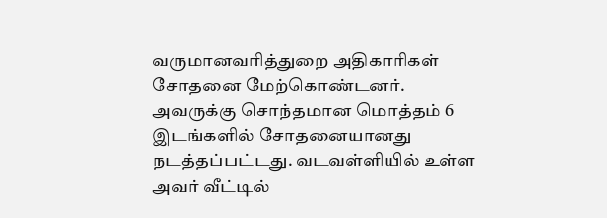வருமானவரித்துறை அதிகாரிகள் சோதனை மேற்கொண்டனர்.
அவருக்கு சொந்தமான மொத்தம் 6 இடங்களில் சோதனையானது நடத்தப்பட்டது. வடவள்ளியில் உள்ள அவர் வீட்டில்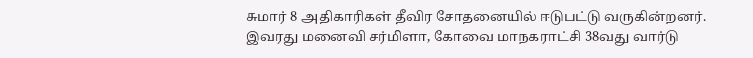சுமார் 8 அதிகாரிகள் தீவிர சோதனையில் ஈடுபட்டு வருகின்றனர். இவரது மனைவி சர்மிளா, கோவை மாநகராட்சி 38வது வார்டு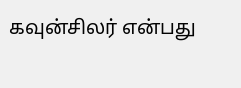கவுன்சிலர் என்பது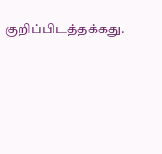குறிப்பிடத்தக்கது.